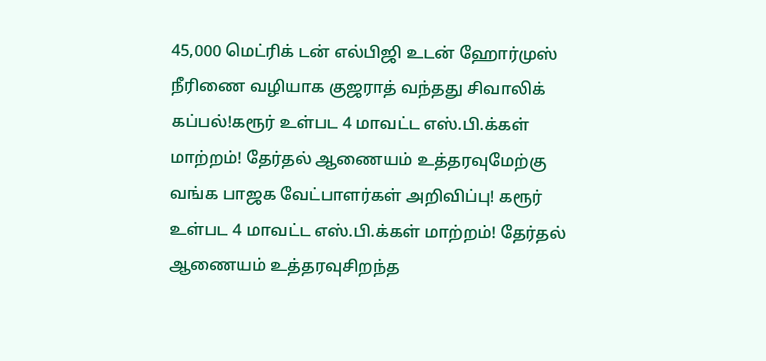45,000 மெட்ரிக் டன் எல்பிஜி உடன் ஹோர்முஸ் நீரிணை வழியாக குஜராத் வந்தது சிவாலிக் கப்பல்!கரூர் உள்பட 4 மாவட்ட எஸ்.பி.க்கள் மாற்றம்! தேர்தல் ஆணையம் உத்தரவுமேற்கு வங்க பாஜக வேட்பாளர்கள் அறிவிப்பு! கரூர் உள்பட 4 மாவட்ட எஸ்.பி.க்கள் மாற்றம்! தேர்தல் ஆணையம் உத்தரவுசிறந்த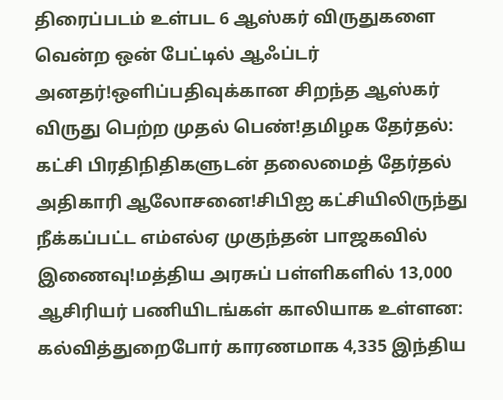திரைப்படம் உள்பட 6 ஆஸ்கர் விருதுகளை வென்ற ஒன் பேட்டில் ஆஃப்டர் அனதர்!ஒளிப்பதிவுக்கான சிறந்த ஆஸ்கர் விருது பெற்ற முதல் பெண்!தமிழக தேர்தல்: கட்சி பிரதிநிதிகளுடன் தலைமைத் தேர்தல் அதிகாரி ஆலோசனை!சிபிஐ கட்சியிலிருந்து நீக்கப்பட்ட எம்எல்ஏ முகுந்தன் பாஜகவில் இணைவு!மத்திய அரசுப் பள்ளிகளில் 13,000 ஆசிரியர் பணியிடங்கள் காலியாக உள்ளன: கல்வித்துறைபோர் காரணமாக 4,335 இந்திய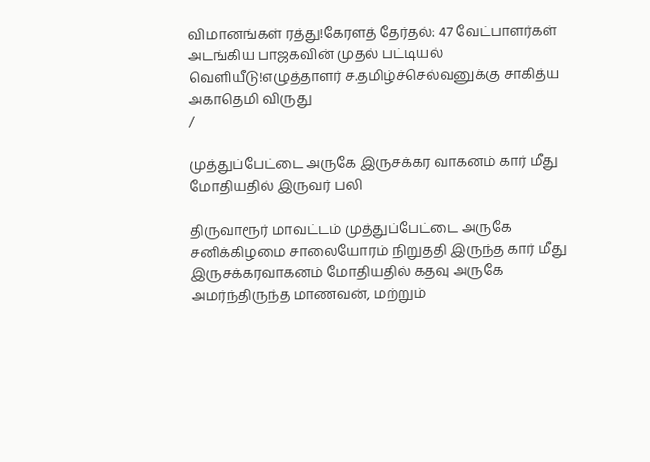விமானங்கள் ரத்து!கேரளத் தேர்தல்: 47 வேட்பாளர்கள் அடங்கிய பாஜகவின் முதல் பட்டியல் வெளியீடு!எழுத்தாளர் ச.தமிழ்ச்செல்வனுக்கு சாகித்ய அகாதெமி விருது
/

முத்துப்பேட்டை அருகே இருசக்கர வாகனம் கார் மீது மோதியதில் இருவர் பலி

திருவாரூர் மாவட்டம் முத்துப்பேட்டை அருகே சனிக்கிழமை சாலையோரம் நிறுததி இருந்த கார் மீது இருசக்கரவாகனம் மோதியதில் கதவு அருகே அமர்ந்திருந்த மாணவன், மற்றும்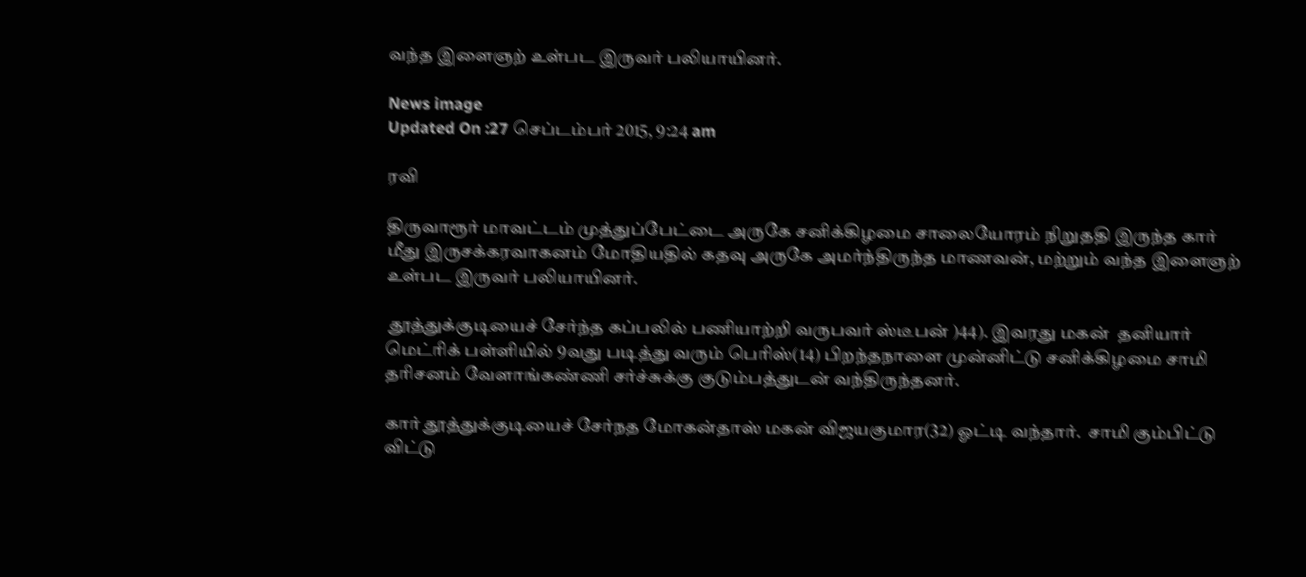வந்த இளைஞற் உள்பட இருவர் பலியாயினர்.

News image
Updated On :27 செப்டம்பர் 2015, 9:24 am

ரவி

திருவாரூர் மாவட்டம் முத்துப்பேட்டை அருகே சனிக்கிழமை சாலையோரம் நிறுததி இருந்த கார் மீது இருசக்கரவாகனம் மோதியதில் கதவு அருகே அமர்ந்திருந்த மாணவன், மற்றும் வந்த இளைஞற் உள்பட இருவர் பலியாயினர்.

 தூத்துக்குடியைச் சேர்ந்த கப்பலில் பணியாற்றி வருபவர் ஸ்டீபன் )44). இவரது மகன்  தனியார் மெட்ரிக் பள்ளியில் 9வது படித்து வரும் பெரிஸ்(14) பிறந்தநாளை முன்னிட்டு சனிக்கிழமை சாமி தரிசனம் வேளாங்கண்ணி சர்ச்சுக்கு குடும்பத்துடன் வந்திருந்தனர்.

கார் தூத்துக்குடியைச் சேர்நத மோகன்தாஸ் மகன் விஜயகுமார(32) ஓட்டி வந்தார்.  சாமி கும்பிட்டு விட்டு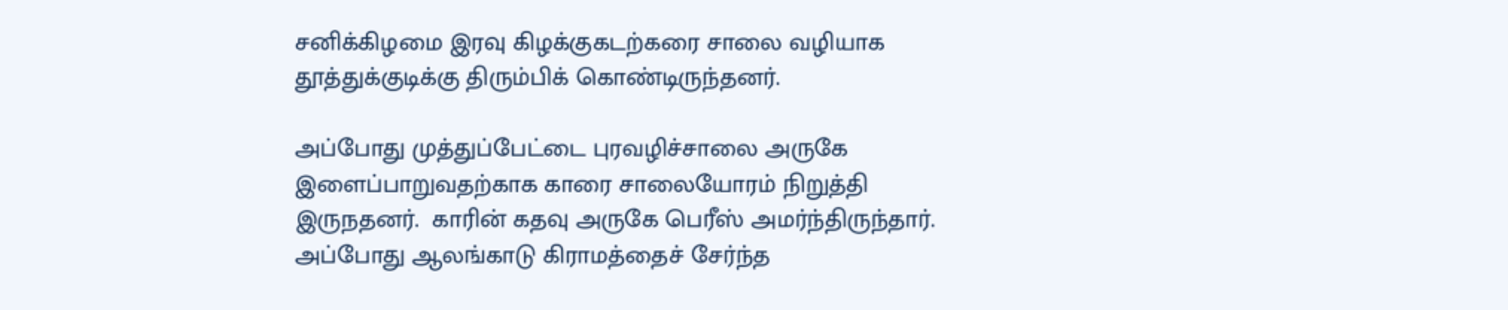சனிக்கிழமை இரவு கிழக்குகடற்கரை சாலை வழியாக தூத்துக்குடிக்கு திரும்பிக் கொண்டிருந்தனர்.

அப்போது முத்துப்பேட்டை புரவழிச்சாலை அருகே இளைப்பாறுவதற்காக காரை சாலையோரம் நிறுத்தி இருநதனர்.  காரின் கதவு அருகே பெரீஸ் அமர்ந்திருந்தார். அப்போது ஆலங்காடு கிராமத்தைச் சேர்ந்த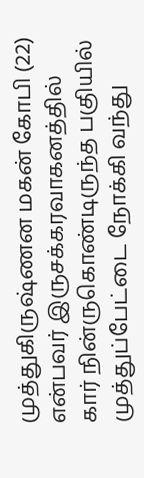முத்துகிருஷ்ணன மகன் கோபி (22) என்பவர் இருசக்கரவாகனத்தில் கார் நின்ருகொண்டிருந்த பகுியில் முத்துப்பேட்டை நோக்கி வந்து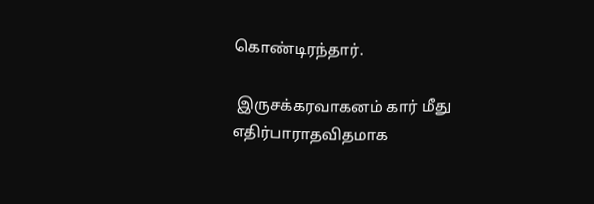கொண்டிரந்தார்.

 இருசக்கரவாகனம் கார் மீது எதிர்பாராதவிதமாக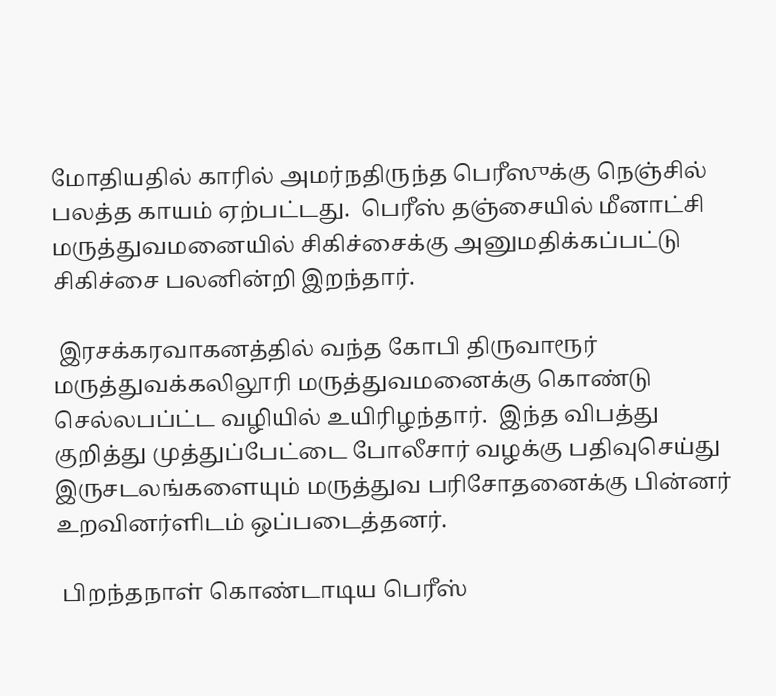மோதியதில் காரில் அமர்நதிருந்த பெரீஸுக்கு நெஞ்சில் பலத்த காயம் ஏற்பட்டது.  பெரீஸ் தஞ்சையில் மீனாட்சி  மருத்துவமனையில் சிகிச்சைக்கு அனுமதிக்கப்பட்டு சிகிச்சை பலனின்றி இறந்தார்.

 இரசக்கரவாகனத்தில் வந்த கோபி திருவாரூர் மருத்துவக்கலிலூரி மருத்துவமனைக்கு கொண்டு செல்லபப்ட்ட வழியில் உயிரிழந்தார்.  இந்த விபத்து குறித்து முத்துப்பேட்டை போலீசார் வழக்கு பதிவுசெய்து இருசடலங்களையும் மருத்துவ பரிசோதனைக்கு பின்னர் உறவினர்ளிடம் ஒப்படைத்தனர்.

 பிறந்தநாள் கொண்டாடிய பெரீஸ்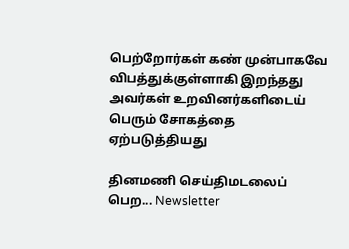பெற்றோர்கள் கண் முன்பாகவே விபத்துக்குள்ளாகி இறந்தது அவர்கள் உறவினர்களிடைய் பெரும் சோகத்தை ஏற்படுத்தியது

தினமணி செய்திமடலைப் பெற... Newsletter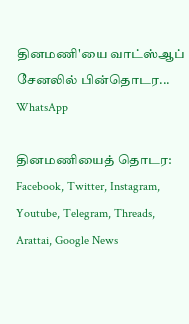தினமணி'யை வாட்ஸ்ஆப் சேனலில் பின்தொடர... WhatsApp

தினமணியைத் தொடர: Facebook, Twitter, Instagram, Youtube, Telegram, Threads, Arattai, Google News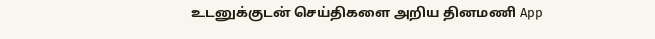உடனுக்குடன் செய்திகளை அறிய தினமணி App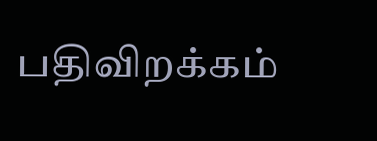பதிவிறக்கம்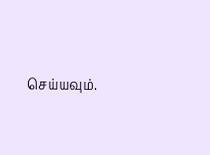செய்யவும்.